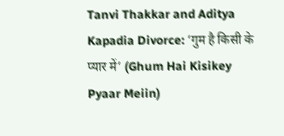Tanvi Thakkar and Aditya Kapadia Divorce: ‘गुम है किसी के प्यार में’ (Ghum Hai Kisikey Pyaar Meiin)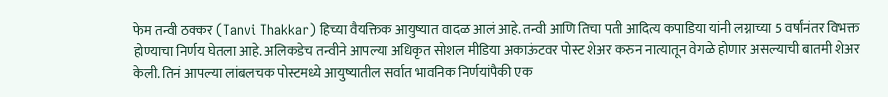फेम तन्वी ठक्कर (Tanvi Thakkar) हिच्या वैयक्तिक आयुष्यात वादळ आलं आहे. तन्वी आणि तिचा पती आदित्य कपाडिया यांनी लग्नाच्या 5 वर्षांनंतर विभक्त होण्याचा निर्णय घेतला आहे. अलिकडेच तन्वीने आपल्या अधिकृत सोशल मीडिया अकाऊंटवर पोस्ट शेअर करुन नात्यातून वेगळे होणार असल्याची बातमी शेअर केली. तिनं आपल्या लांबलचक पोस्टमध्ये आयुष्यातील सर्वात भावनिक निर्णयांपैकी एक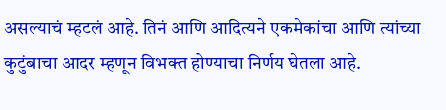असल्याचं म्हटलं आहे. तिनं आणि आदित्यने एकमेकांचा आणि त्यांच्या कुटुंबाचा आदर म्हणून विभक्त होण्याचा निर्णय घेतला आहे.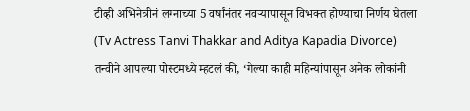टीव्ही अभिनेत्रीनं लग्नाच्या 5 वर्षांनंतर नवऱ्यापासून विभक्त होण्याचा निर्णय घेतला (Tv Actress Tanvi Thakkar and Aditya Kapadia Divorce)
तन्वीने आपल्या पोस्टमध्ये म्हटलं की, ‘गेल्या काही महिन्यांपासून अनेक लोकांनी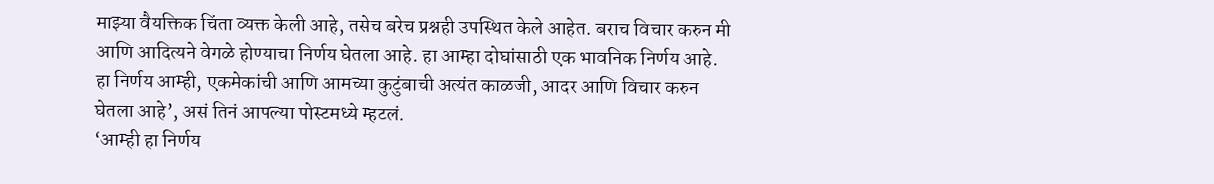माझ्या वैयक्तिक चिंता व्यक्त केली आहे, तसेच बरेच प्रश्नही उपस्थित केले आहेत. बराच विचार करुन मी आणि आदित्यने वेगळे होण्याचा निर्णय घेतला आहे. हा आम्हा दोघांसाठी एक भावनिक निर्णय आहे. हा निर्णय आम्ही, एकमेकांची आणि आमच्या कुटुंबाची अत्यंत काळजी, आदर आणि विचार करुन घेतला आहे’, असं तिनं आपल्या पोस्टमध्ये म्हटलं.
‘आम्ही हा निर्णय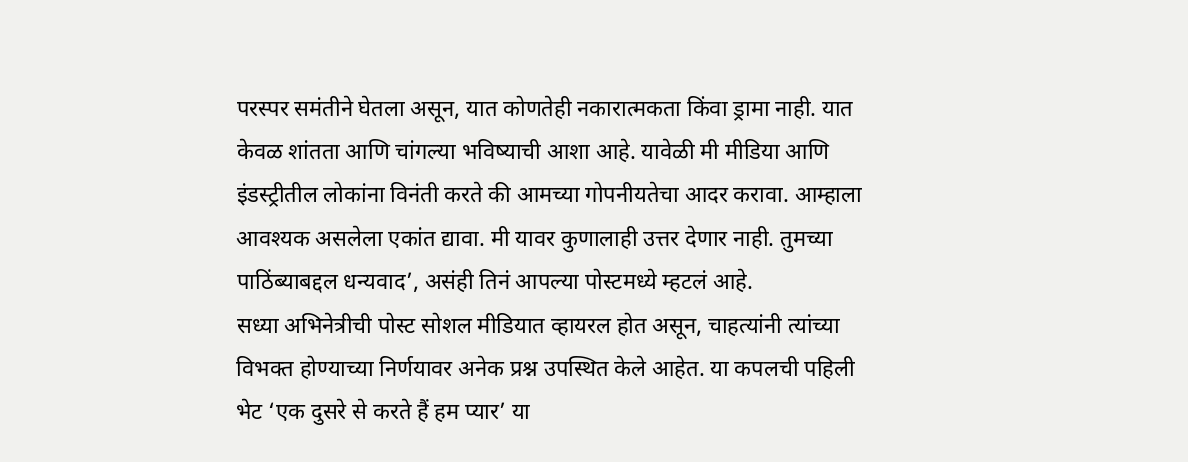परस्पर समंतीने घेतला असून, यात कोणतेही नकारात्मकता किंवा ड्रामा नाही. यात केवळ शांतता आणि चांगल्या भविष्याची आशा आहे. यावेळी मी मीडिया आणि इंडस्ट्रीतील लोकांना विनंती करते की आमच्या गोपनीयतेचा आदर करावा. आम्हाला आवश्यक असलेला एकांत द्यावा. मी यावर कुणालाही उत्तर देणार नाही. तुमच्या पाठिंब्याबद्दल धन्यवाद’, असंही तिनं आपल्या पोस्टमध्ये म्हटलं आहे.
सध्या अभिनेत्रीची पोस्ट सोशल मीडियात व्हायरल होत असून, चाहत्यांनी त्यांच्या विभक्त होण्याच्या निर्णयावर अनेक प्रश्न उपस्थित केले आहेत. या कपलची पहिली भेट ‘एक दुसरे से करते हैं हम प्यार’ या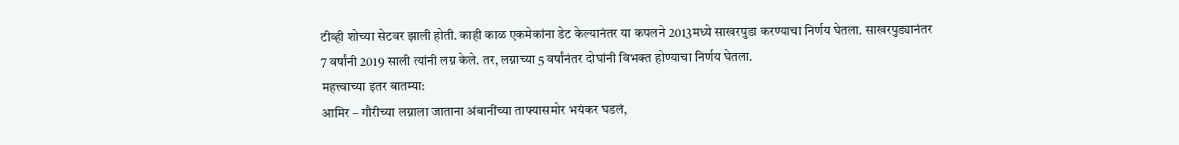टीव्ही शोच्या सेटवर झाली होती. काही काळ एकमेकांना डेट केल्यानंतर या कपलने 2013मध्ये साखरपुडा करण्याचा निर्णय घेतला. साखरपुड्यानंतर 7 वर्षांनी 2019 साली त्यांनी लग्न केले. तर, लग्नाच्या 5 वर्षांनंतर दोघांनी विभक्त होण्याचा निर्णय घेतला.
महत्त्वाच्या इतर बातम्या:
आमिर – गौरीच्या लग्नाला जाताना अंबानींच्या ताफ्यासमोर भयंकर घडलं,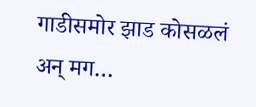गाडीसमोर झाड कोसळलं अन् मग…